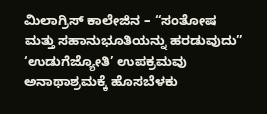ಮಿಲಾಗ್ರಿಸ್ ಕಾಲೇಜಿನ – “ಸಂತೋಷ ಮತ್ತು ಸಹಾನುಭೂತಿಯನ್ನು ಹರಡುವುದು” ‘ಉಡುಗೆಜ್ಯೋತಿ’ ಉಪಕ್ರಮವು ಅನಾಥಾಶ್ರಮಕ್ಕೆ ಹೊಸಬೆಳಕು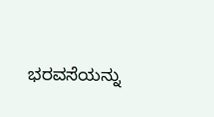ಭರವಸೆಯನ್ನು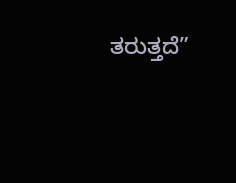ತರುತ್ತದೆ”